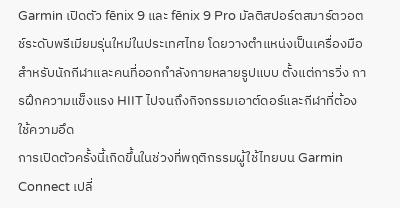Garmin เปิดตัว fēnix 9 และ fēnix 9 Pro มัลติสปอร์ตสมาร์ตวอตช์ระดับพรีเมียมรุ่นใหม่ในประเทศไทย โดยวางตำแหน่งเป็นเครื่องมือสำหรับนักกีฬาและคนที่ออกกำลังกายหลายรูปแบบ ตั้งแต่การวิ่ง การฝึกความแข็งแรง HIIT ไปจนถึงกิจกรรมเอาต์ดอร์และกีฬาที่ต้องใช้ความอึด
การเปิดตัวครั้งนี้เกิดขึ้นในช่วงที่พฤติกรรมผู้ใช้ไทยบน Garmin Connect เปลี่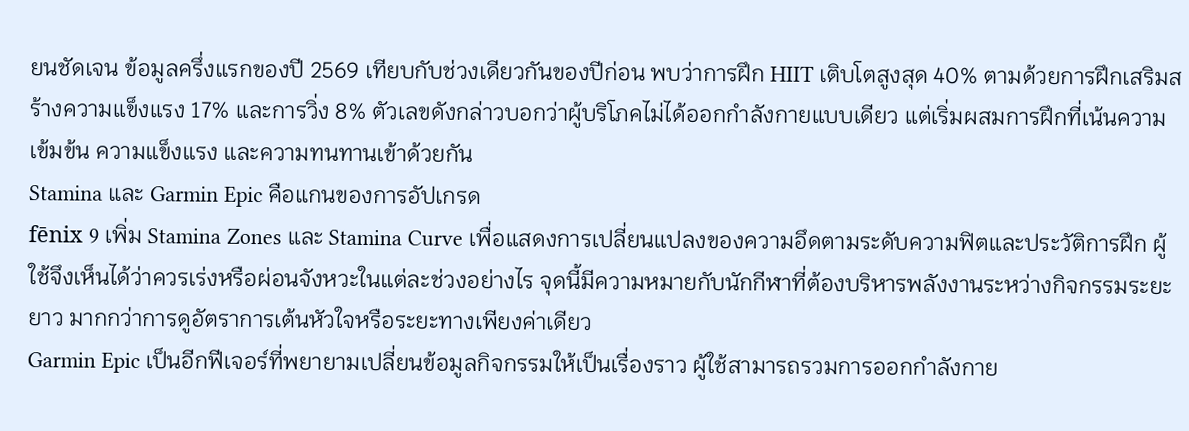ยนชัดเจน ข้อมูลครึ่งแรกของปี 2569 เทียบกับช่วงเดียวกันของปีก่อน พบว่าการฝึก HIIT เติบโตสูงสุด 40% ตามด้วยการฝึกเสริมสร้างความแข็งแรง 17% และการวิ่ง 8% ตัวเลขดังกล่าวบอกว่าผู้บริโภคไม่ได้ออกกำลังกายแบบเดียว แต่เริ่มผสมการฝึกที่เน้นความเข้มข้น ความแข็งแรง และความทนทานเข้าด้วยกัน
Stamina และ Garmin Epic คือแกนของการอัปเกรด
fēnix 9 เพิ่ม Stamina Zones และ Stamina Curve เพื่อแสดงการเปลี่ยนแปลงของความอึดตามระดับความฟิตและประวัติการฝึก ผู้ใช้จึงเห็นได้ว่าควรเร่งหรือผ่อนจังหวะในแต่ละช่วงอย่างไร จุดนี้มีความหมายกับนักกีฬาที่ต้องบริหารพลังงานระหว่างกิจกรรมระยะยาว มากกว่าการดูอัตราการเต้นหัวใจหรือระยะทางเพียงค่าเดียว
Garmin Epic เป็นอีกฟีเจอร์ที่พยายามเปลี่ยนข้อมูลกิจกรรมให้เป็นเรื่องราว ผู้ใช้สามารถรวมการออกกำลังกาย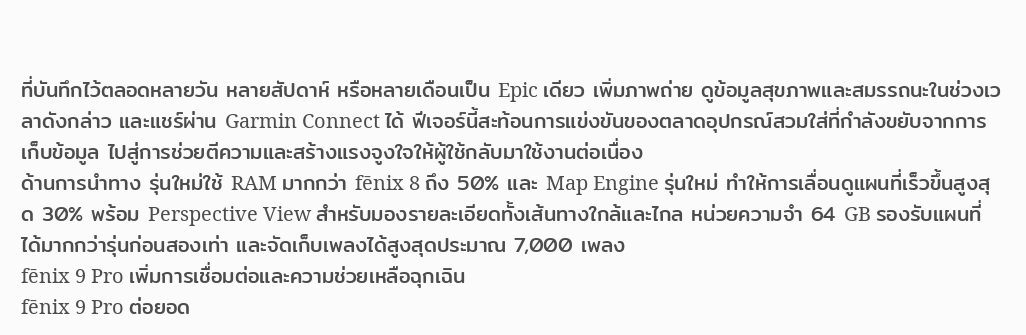ที่บันทึกไว้ตลอดหลายวัน หลายสัปดาห์ หรือหลายเดือนเป็น Epic เดียว เพิ่มภาพถ่าย ดูข้อมูลสุขภาพและสมรรถนะในช่วงเวลาดังกล่าว และแชร์ผ่าน Garmin Connect ได้ ฟีเจอร์นี้สะท้อนการแข่งขันของตลาดอุปกรณ์สวมใส่ที่กำลังขยับจากการเก็บข้อมูล ไปสู่การช่วยตีความและสร้างแรงจูงใจให้ผู้ใช้กลับมาใช้งานต่อเนื่อง
ด้านการนำทาง รุ่นใหม่ใช้ RAM มากกว่า fēnix 8 ถึง 50% และ Map Engine รุ่นใหม่ ทำให้การเลื่อนดูแผนที่เร็วขึ้นสูงสุด 30% พร้อม Perspective View สำหรับมองรายละเอียดทั้งเส้นทางใกล้และไกล หน่วยความจำ 64 GB รองรับแผนที่ได้มากกว่ารุ่นก่อนสองเท่า และจัดเก็บเพลงได้สูงสุดประมาณ 7,000 เพลง
fēnix 9 Pro เพิ่มการเชื่อมต่อและความช่วยเหลือฉุกเฉิน
fēnix 9 Pro ต่อยอด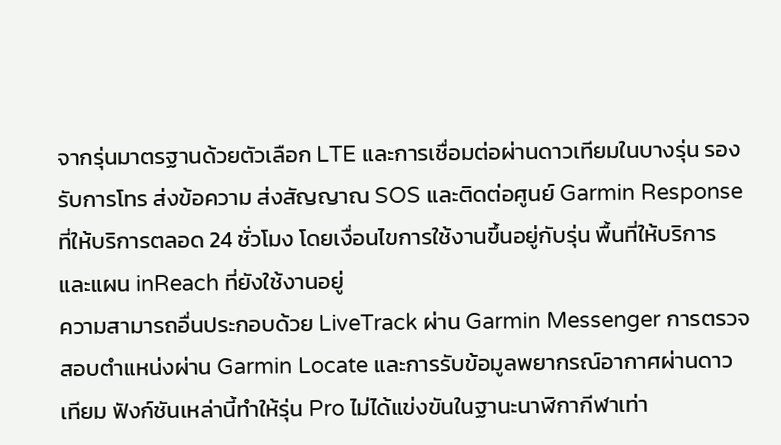จากรุ่นมาตรฐานด้วยตัวเลือก LTE และการเชื่อมต่อผ่านดาวเทียมในบางรุ่น รองรับการโทร ส่งข้อความ ส่งสัญญาณ SOS และติดต่อศูนย์ Garmin Response ที่ให้บริการตลอด 24 ชั่วโมง โดยเงื่อนไขการใช้งานขึ้นอยู่กับรุ่น พื้นที่ให้บริการ และแผน inReach ที่ยังใช้งานอยู่
ความสามารถอื่นประกอบด้วย LiveTrack ผ่าน Garmin Messenger การตรวจสอบตำแหน่งผ่าน Garmin Locate และการรับข้อมูลพยากรณ์อากาศผ่านดาวเทียม ฟังก์ชันเหล่านี้ทำให้รุ่น Pro ไม่ได้แข่งขันในฐานะนาฬิกากีฬาเท่า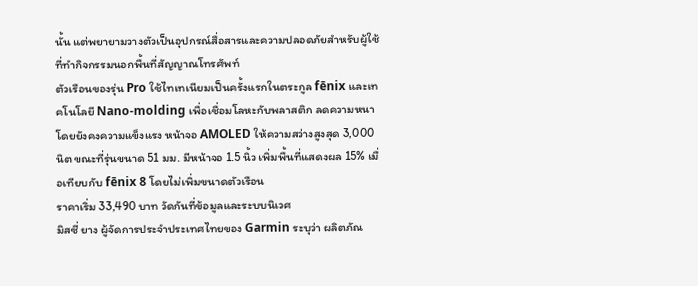นั้น แต่พยายามวางตัวเป็นอุปกรณ์สื่อสารและความปลอดภัยสำหรับผู้ใช้ที่ทำกิจกรรมนอกพื้นที่สัญญาณโทรศัพท์
ตัวเรือนของรุ่น Pro ใช้ไทเทเนียมเป็นครั้งแรกในตระกูล fēnix และเทคโนโลยี Nano-molding เพื่อเชื่อมโลหะกับพลาสติก ลดความหนาโดยยังคงความแข็งแรง หน้าจอ AMOLED ให้ความสว่างสูงสุด 3,000 นิต ขณะที่รุ่นขนาด 51 มม. มีหน้าจอ 1.5 นิ้ว เพิ่มพื้นที่แสดงผล 15% เมื่อเทียบกับ fēnix 8 โดยไม่เพิ่มขนาดตัวเรือน
ราคาเริ่ม 33,490 บาท วัดกันที่ข้อมูลและระบบนิเวศ
มิสซี่ ยาง ผู้จัดการประจำประเทศไทยของ Garmin ระบุว่า ผลิตภัณ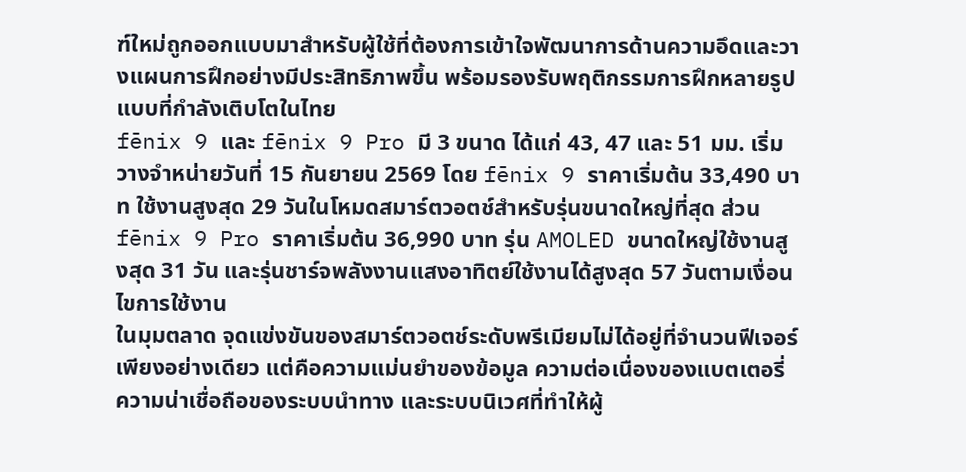ฑ์ใหม่ถูกออกแบบมาสำหรับผู้ใช้ที่ต้องการเข้าใจพัฒนาการด้านความอึดและวางแผนการฝึกอย่างมีประสิทธิภาพขึ้น พร้อมรองรับพฤติกรรมการฝึกหลายรูปแบบที่กำลังเติบโตในไทย
fēnix 9 และ fēnix 9 Pro มี 3 ขนาด ได้แก่ 43, 47 และ 51 มม. เริ่มวางจำหน่ายวันที่ 15 กันยายน 2569 โดย fēnix 9 ราคาเริ่มต้น 33,490 บาท ใช้งานสูงสุด 29 วันในโหมดสมาร์ตวอตช์สำหรับรุ่นขนาดใหญ่ที่สุด ส่วน fēnix 9 Pro ราคาเริ่มต้น 36,990 บาท รุ่น AMOLED ขนาดใหญ่ใช้งานสูงสุด 31 วัน และรุ่นชาร์จพลังงานแสงอาทิตย์ใช้งานได้สูงสุด 57 วันตามเงื่อนไขการใช้งาน
ในมุมตลาด จุดแข่งขันของสมาร์ตวอตช์ระดับพรีเมียมไม่ได้อยู่ที่จำนวนฟีเจอร์เพียงอย่างเดียว แต่คือความแม่นยำของข้อมูล ความต่อเนื่องของแบตเตอรี่ ความน่าเชื่อถือของระบบนำทาง และระบบนิเวศที่ทำให้ผู้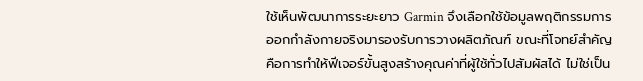ใช้เห็นพัฒนาการระยะยาว Garmin จึงเลือกใช้ข้อมูลพฤติกรรมการออกกำลังกายจริงมารองรับการวางผลิตภัณฑ์ ขณะที่โจทย์สำคัญคือการทำให้ฟีเจอร์ขั้นสูงสร้างคุณค่าที่ผู้ใช้ทั่วไปสัมผัสได้ ไม่ใช่เป็น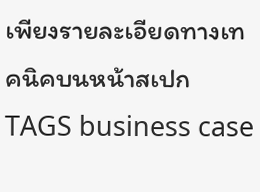เพียงรายละเอียดทางเทคนิคบนหน้าสเปก
TAGS business case